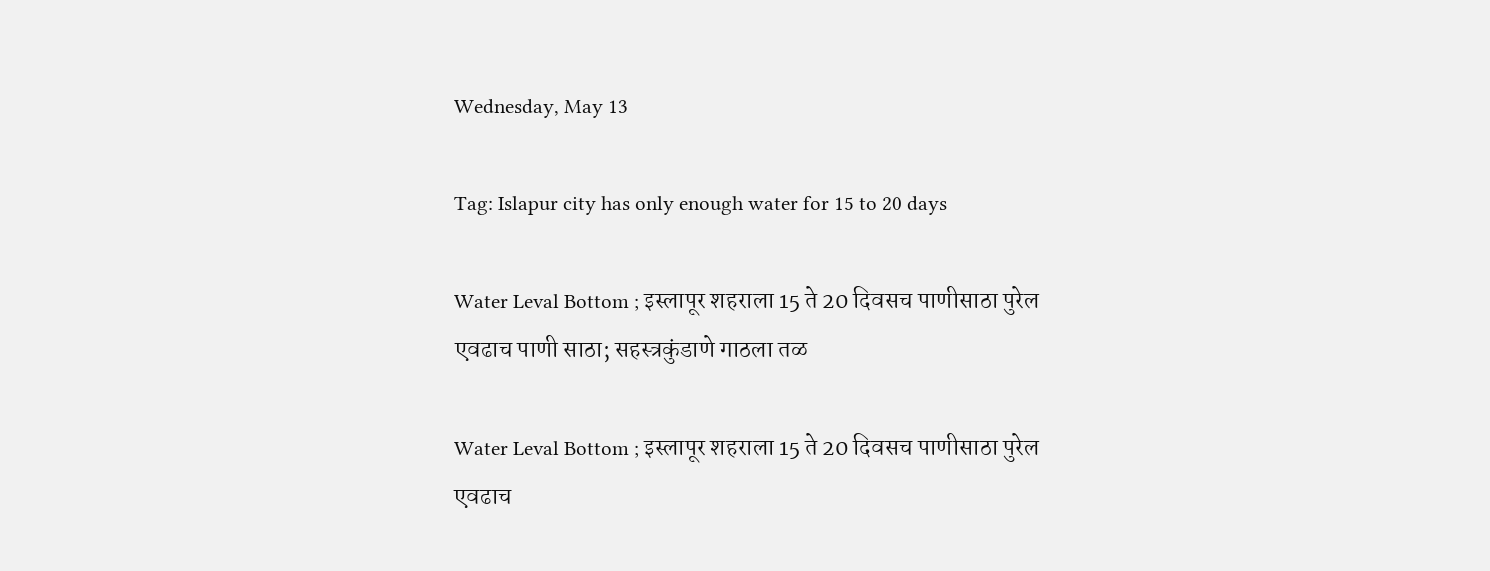Wednesday, May 13

Tag: Islapur city has only enough water for 15 to 20 days

Water Leval Bottom ; इस्लापूर शहराला 15 ते 20 दिवसच पाणीसाठा पुरेल एवढाच पाणी साठा; सहस्त्रकुंडाणे गाठला तळ

Water Leval Bottom ; इस्लापूर शहराला 15 ते 20 दिवसच पाणीसाठा पुरेल एवढाच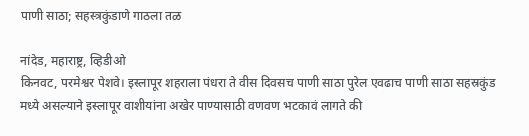पाणी साठा; सहस्त्रकुंडाणे गाठला तळ

नांदेड, महाराष्ट्र, व्हिडीओ
किनवट, परमेश्वर पेशवे। इस्लापूर शहराला पंधरा ते वीस दिवसच पाणी साठा पुरेल एवढाच पाणी साठा सहस्रकुंड मध्ये असल्याने इस्लापूर वाशीयांना अखेर पाण्यासाठी वणवण भटकावं लागते की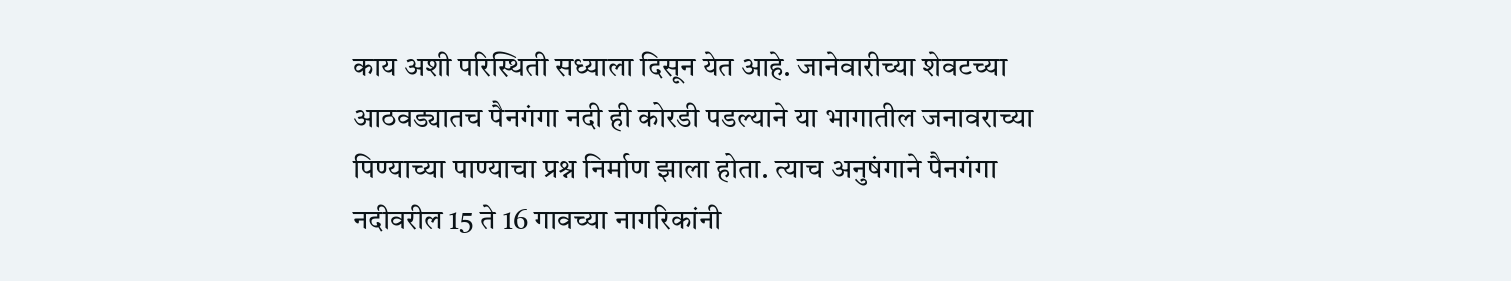काय अशी परिस्थिती सध्याला दिसून येत आहे. जानेवारीच्या शेवटच्या आठवड्यातच पैनगंगा नदी ही कोरडी पडल्याने या भागातील जनावराच्या पिण्याच्या पाण्याचा प्रश्न निर्माण झाला होता. त्याच अनुषंगाने पैनगंगा नदीवरील 15 ते 16 गावच्या नागरिकांनी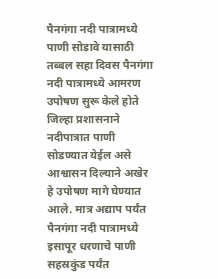पैनगंगा नदी पात्रामध्ये पाणी सोडावे यासाठी तब्बल सहा दिवस पैनगंगा नदी पात्रामध्ये आमरण उपोषण सुरू केले होते जिल्हा प्रशासनाने नदीपात्रात पाणी सोडण्यात येईल असे आश्वासन दिल्याने अखेर हे उपोषण मागे घेण्यात आले. मात्र अद्याप पर्यंत पैनगंगा नदी पात्रामध्ये इसापूर धरणाचे पाणी सहस्रकुंड पर्यंत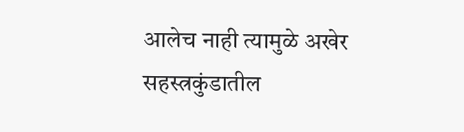आलेच नाही त्यामुळे अखेर सहस्त्रकुंडातील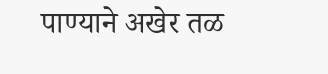पाण्याने अखेर तळ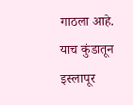गाठला आहे. याच कुंडातून इस्लापूर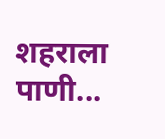शहराला पाणी...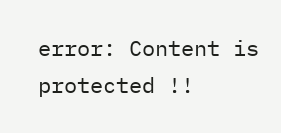error: Content is protected !!